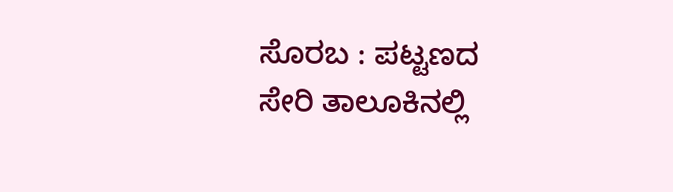ಸೊರಬ : ಪಟ್ಟಣದ ಸೇರಿ ತಾಲೂಕಿನಲ್ಲಿ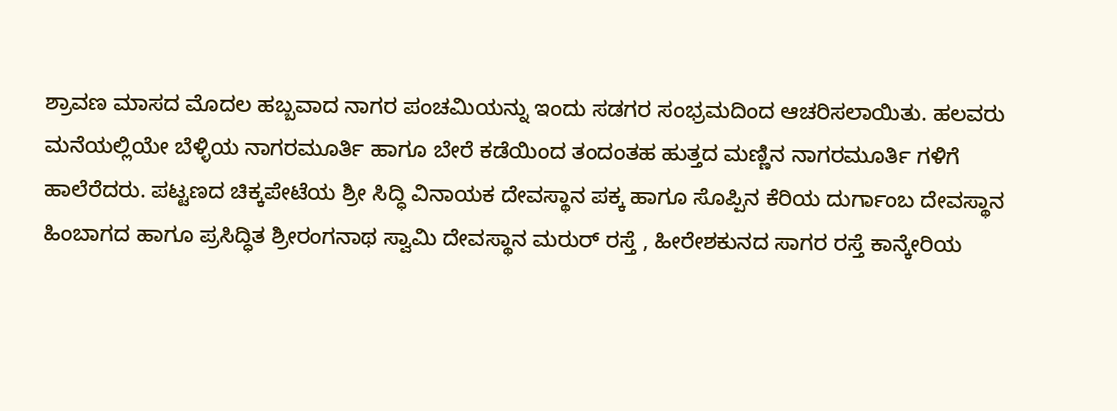ಶ್ರಾವಣ ಮಾಸದ ಮೊದಲ ಹಬ್ಬವಾದ ನಾಗರ ಪಂಚಮಿಯನ್ನು ಇಂದು ಸಡಗರ ಸಂಭ್ರಮದಿಂದ ಆಚರಿಸಲಾಯಿತು. ಹಲವರು ಮನೆಯಲ್ಲಿಯೇ ಬೆಳ್ಳಿಯ ನಾಗರಮೂರ್ತಿ ಹಾಗೂ ಬೇರೆ ಕಡೆಯಿಂದ ತಂದಂತಹ ಹುತ್ತದ ಮಣ್ಣಿನ ನಾಗರಮೂರ್ತಿ ಗಳಿಗೆ ಹಾಲೆರೆದರು. ಪಟ್ಟಣದ ಚಿಕ್ಕಪೇಟೆಯ ಶ್ರೀ ಸಿದ್ಧಿ ವಿನಾಯಕ ದೇವಸ್ಥಾನ ಪಕ್ಕ ಹಾಗೂ ಸೊಪ್ಪಿನ ಕೆರಿಯ ದುರ್ಗಾಂಬ ದೇವಸ್ಥಾನ ಹಿಂಬಾಗದ ಹಾಗೂ ಪ್ರಸಿದ್ಧಿತ ಶ್ರೀರಂಗನಾಥ ಸ್ವಾಮಿ ದೇವಸ್ಥಾನ ಮರುರ್ ರಸ್ತೆ , ಹೀರೇಶಕುನದ ಸಾಗರ ರಸ್ತೆ ಕಾನ್ಕೇರಿಯ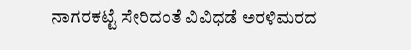ನಾಗರಕಟ್ಟೆ ಸೇರಿದಂತೆ ವಿವಿಧಡೆ ಅರಳಿಮರದ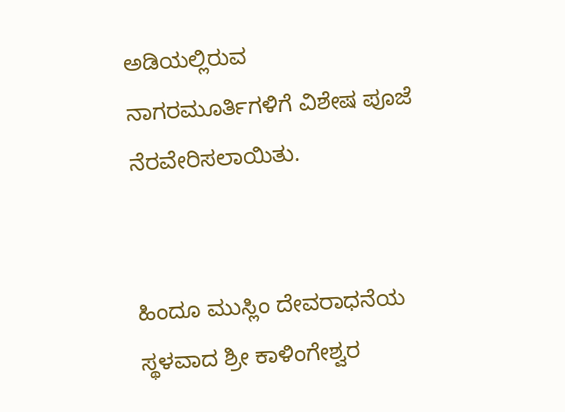ಅಡಿಯಲ್ಲಿರುವ ನಾಗರಮೂರ್ತಿಗಳಿಗೆ ವಿಶೇಷ ಪೂಜೆ ನೆರವೇರಿಸಲಾಯಿತು.


ಹಿಂದೂ ಮುಸ್ಲಿಂ ದೇವರಾಧನೆಯ ಸ್ಥಳವಾದ ಶ್ರೀ ಕಾಳಿಂಗೇಶ್ವರ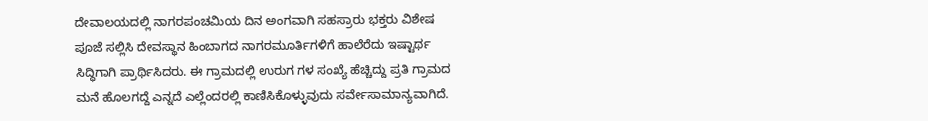ದೇವಾಲಯದಲ್ಲಿ ನಾಗರಪಂಚಮಿಯ ದಿನ ಅಂಗವಾಗಿ ಸಹಸ್ರಾರು ಭಕ್ತರು ವಿಶೇಷ ಪೂಜೆ ಸಲ್ಲಿಸಿ ದೇವಸ್ಥಾನ ಹಿಂಬಾಗದ ನಾಗರಮೂರ್ತಿಗಳಿಗೆ ಹಾಲೆರೆದು ಇಷ್ಟಾರ್ಥ ಸಿದ್ಧಿಗಾಗಿ ಪ್ರಾರ್ಥಿಸಿದರು. ಈ ಗ್ರಾಮದಲ್ಲಿ ಉರುಗ ಗಳ ಸಂಖ್ಯೆ ಹೆಚ್ಚಿದ್ದು ಪ್ರತಿ ಗ್ರಾಮದ ಮನೆ ಹೊಲಗದ್ದೆ ಎನ್ನದೆ ಎಲ್ಲೆಂದರಲ್ಲಿ ಕಾಣಿಸಿಕೊಳ್ಳುವುದು ಸರ್ವೇಸಾಮಾನ್ಯವಾಗಿದೆ.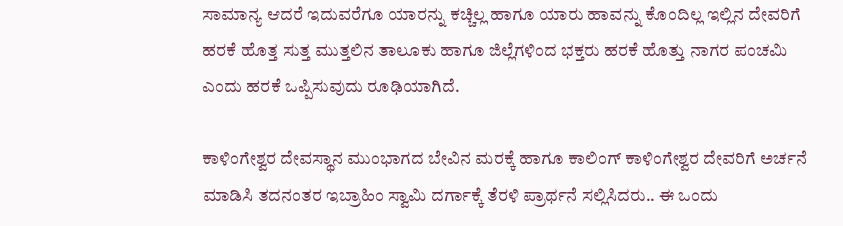ಸಾಮಾನ್ಯ ಆದರೆ ಇದುವರೆಗೂ ಯಾರನ್ನು ಕಚ್ಚಿಲ್ಲ ಹಾಗೂ ಯಾರು ಹಾವನ್ನು ಕೊಂದಿಲ್ಲ ಇಲ್ಲಿನ ದೇವರಿಗೆ ಹರಕೆ ಹೊತ್ತ ಸುತ್ತ ಮುತ್ತಲಿನ ತಾಲೂಕು ಹಾಗೂ ಜಿಲ್ಲೆಗಳಿಂದ ಭಕ್ತರು ಹರಕೆ ಹೊತ್ತು ನಾಗರ ಪಂಚಮಿ ಎಂದು ಹರಕೆ ಒಪ್ಪಿಸುವುದು ರೂಢಿಯಾಗಿದೆ.

ಕಾಳಿಂಗೇಶ್ವರ ದೇವಸ್ಥಾನ ಮುಂಭಾಗದ ಬೇವಿನ ಮರಕ್ಕೆ ಹಾಗೂ ಕಾಲಿಂಗ್ ಕಾಳಿಂಗೇಶ್ವರ ದೇವರಿಗೆ ಅರ್ಚನೆ ಮಾಡಿಸಿ ತದನಂತರ ಇಬ್ರಾಹಿಂ ಸ್ವಾಮಿ ದರ್ಗಾಕ್ಕೆ ತೆರಳಿ ಪ್ರಾರ್ಥನೆ ಸಲ್ಲಿಸಿದರು.. ಈ ಒಂದು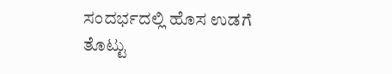ಸಂದರ್ಭದಲ್ಲಿ ಹೊಸ ಉಡಗೆ ತೊಟ್ಟು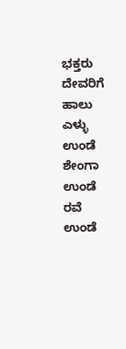ಭಕ್ತರು ದೇವರಿಗೆ ಹಾಲು ಎಳ್ಳು ಉಂಡೆ ಶೇಂಗಾ ಉಂಡೆ ರವೆ ಉಂಡೆ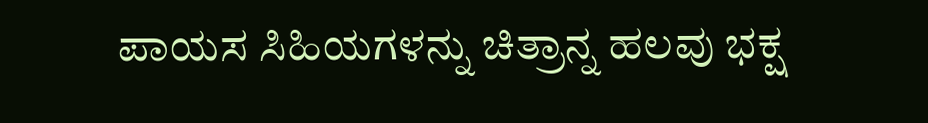ಪಾಯಸ ಸಿಹಿಯಗಳನ್ನು ಚಿತ್ರಾನ್ನ ಹಲವು ಭಕ್ಷ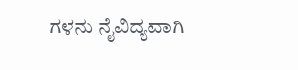ಗಳನು ನೈವಿದ್ಯವಾಗಿ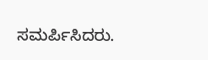ಸಮರ್ಪಿಸಿದರು.